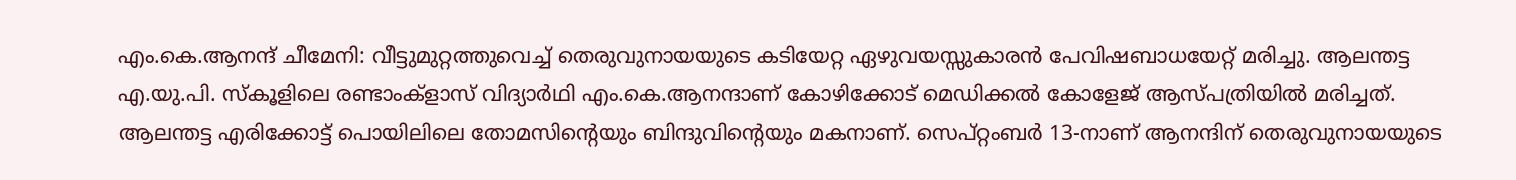എം.കെ.ആനന്ദ് ചീമേനി: വീട്ടുമുറ്റത്തുവെച്ച് തെരുവുനായയുടെ കടിയേറ്റ ഏഴുവയസ്സുകാരൻ പേവിഷബാധയേറ്റ് മരിച്ചു. ആലന്തട്ട എ.യു.പി. സ്കൂളിലെ രണ്ടാംക്ളാസ് വിദ്യാർഥി എം.കെ.ആനന്ദാണ് കോഴിക്കോട് മെഡിക്കൽ കോളേജ് ആസ്പത്രിയിൽ മരിച്ചത്. ആലന്തട്ട എരിക്കോട്ട് പൊയിലിലെ തോമസിന്റെയും ബിന്ദുവിന്റെയും മകനാണ്. സെപ്റ്റംബർ 13-നാണ് ആനന്ദിന് തെരുവുനായയുടെ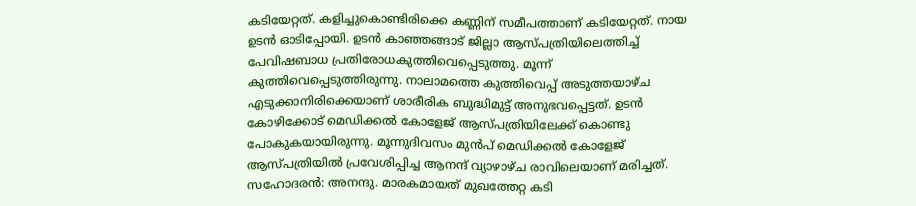കടിയേറ്റത്. കളിച്ചുകൊണ്ടിരിക്കെ കണ്ണിന് സമീപത്താണ് കടിയേറ്റത്. നായ ഉടൻ ഓടിപ്പോയി. ഉടൻ കാഞ്ഞങ്ങാട് ജില്ലാ ആസ്പത്രിയിലെത്തിച്ച് പേവിഷബാധ പ്രതിരോധകുത്തിവെപ്പെടുത്തു. മൂന്ന് കുത്തിവെപ്പെടുത്തിരുന്നു. നാലാമത്തെ കുത്തിവെപ്പ് അടുത്തയാഴ്ച എടുക്കാനിരിക്കെയാണ് ശാരീരിക ബുദ്ധിമുട്ട് അനുഭവപ്പെട്ടത്. ഉടൻ കോഴിക്കോട് മെഡിക്കൽ കോളേജ് ആസ്പത്രിയിലേക്ക് കൊണ്ടു പോകുകയായിരുന്നു. മൂന്നുദിവസം മുൻപ് മെഡിക്കൽ കോളേജ് ആസ്പത്രിയിൽ പ്രവേശിപ്പിച്ച ആനന്ദ് വ്യാഴാഴ്ച രാവിലെയാണ് മരിച്ചത്. സഹോദരൻ: അനന്ദു. മാരകമായത് മുഖത്തേറ്റ കടി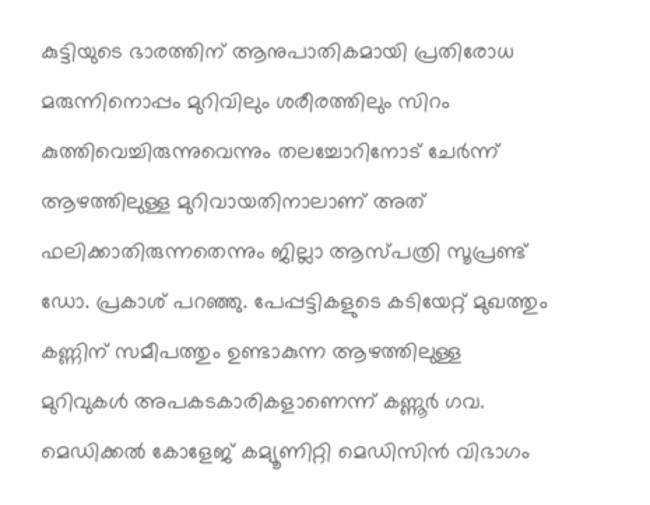കുട്ടിയുടെ ഭാരത്തിന് ആനുപാതികമായി പ്രതിരോധ മരുന്നിനൊപ്പം മുറിവിലും ശരീരത്തിലും സിറം കുത്തിവെച്ചിരുന്നുവെന്നും തലച്ചോറിനോട് ചേർന്ന് ആഴത്തിലുള്ള മുറിവായതിനാലാണ് അത് ഫലിക്കാതിരുന്നതെന്നും ജില്ലാ ആസ്പത്രി സൂപ്രണ്ട് ഡോ. പ്രകാശ് പറഞ്ഞു. പേപ്പട്ടികളുടെ കടിയേറ്റ് മുഖത്തും കണ്ണിന് സമീപത്തും ഉണ്ടാകുന്ന ആഴത്തിലുള്ള മുറിവുകൾ അപകടകാരികളാണെന്ന് കണ്ണൂർ ഗവ. മെഡിക്കൽ കോളേജ് കമ്യൂണിറ്റി മെഡിസിൻ വിഭാഗം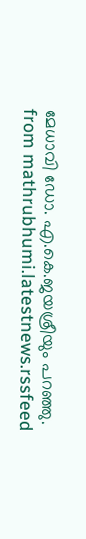മേധാവി ഡോ. എ.കെ.ജയശ്രീയും പറഞ്ഞു.
from mathrubhumi.latestnews.rssfeed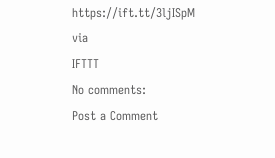https://ift.tt/3ljISpM
via
IFTTT
No comments:
Post a Comment